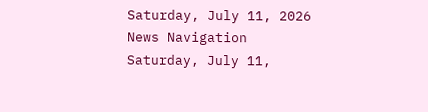Saturday, July 11, 2026
News Navigation
Saturday, July 11,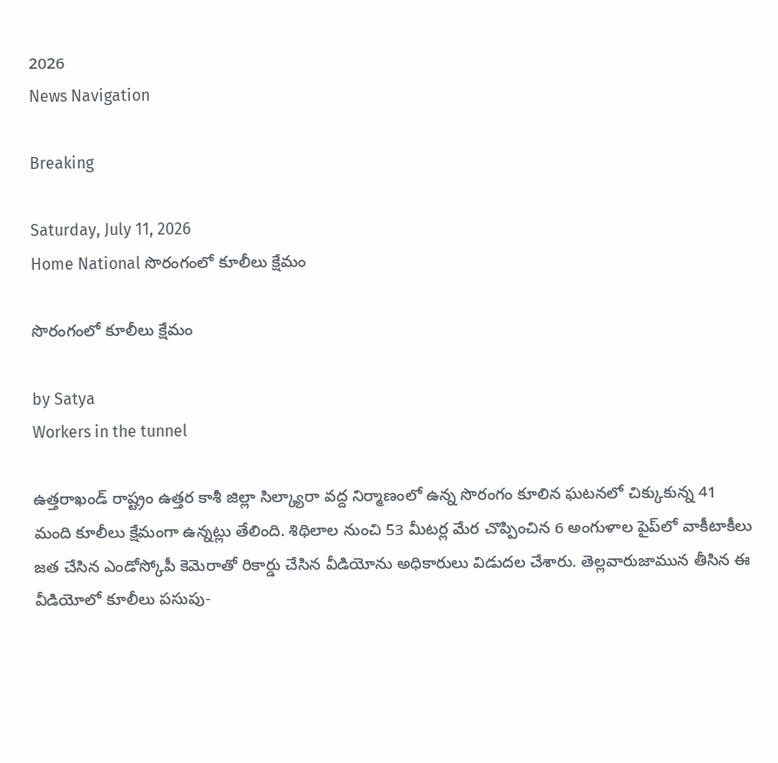2026
News Navigation

Breaking

Saturday, July 11, 2026
Home National సొరంగంలో కూలీలు క్షేమం

సొరంగంలో కూలీలు క్షేమం

by Satya
Workers in the tunnel

ఉత్తరాఖండ్‌ రాష్ట్రం ఉత్తర కాశీ జిల్లా సిల్క్యారా వద్ద నిర్మాణంలో ఉన్న సొరంగం కూలిన ఘటనలో చిక్కుకున్న 41 మంది కూలీలు క్షేమంగా ఉన్నట్లు తేలింది. శిథిలాల నుంచి 53 మీటర్ల మేర చొప్పించిన 6 అంగుళాల పైప్‌లో వాకీటాకీలు జత చేసిన ఎండోస్కోపీ కెమెరాతో రికార్డు చేసిన వీడియోను అధికారులు విడుదల చేశారు. తెల్లవారుజామున తీసిన ఈ వీడియోలో కూలీలు పసుపు-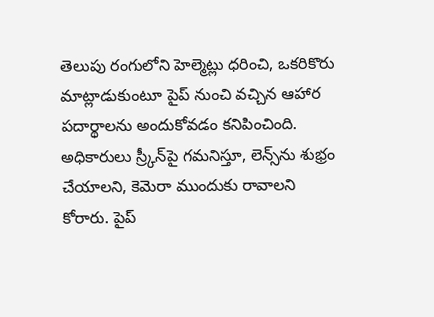తెలుపు రంగులోని హెల్మెట్లు ధరించి, ఒకరికొరు మాట్లాడుకుంటూ పైప్‌ నుంచి వచ్చిన ఆహార పదార్థాలను అందుకోవడం కనిపించింది. అధికారులు స్ర్కీన్‌పై గమనిస్తూ, లెన్స్‌ను శుభ్రం చేయాలని, కెమెరా ముందుకు రావాలని కోరారు. పైప్‌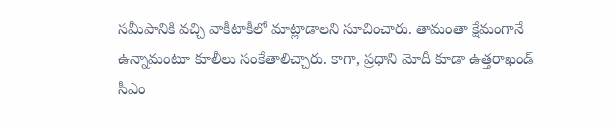సమీపానికి వచ్చి వాకీటాకీలో మాట్లాడాలని సూచించారు. తామంతా క్షేమంగానే ఉన్నామంటూ కూలీలు సంకేతాలిచ్చారు. కాగా, ప్రధాని మోదీ కూడా ఉత్తరాఖండ్‌ సీఎం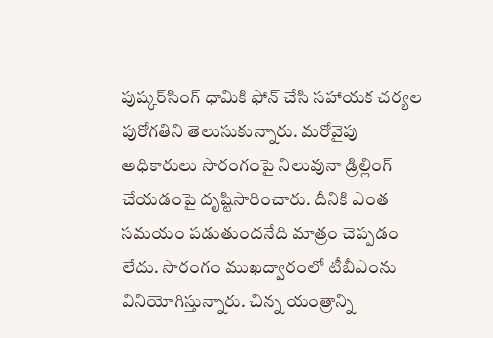పుష్కర్‌సింగ్‌ ధామికి ఫోన్‌ చేసి సహాయక చర్యల పురోగతిని తెలుసుకున్నారు. మరోవైపు అధికారులు సొరంగంపై నిలువునా డ్రిల్లింగ్‌ చేయడంపై దృష్టిసారించారు. దీనికి ఎంత సమయం పడుతుందనేది మాత్రం చెప్పడం లేదు. సొరంగం ముఖద్వారంలో టీబీఎంను వినియోగిస్తున్నారు. చిన్న యంత్రాన్ని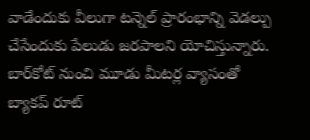వాడేందుకు వీలుగా టన్నెల్‌ ప్రారంభాన్ని వెడల్పు చేసేందుకు పేలుడు జరపాలని యోచిస్తున్నారు. బార్‌కోట్‌ నుంచి మూడు మీటర్ల వ్యాసంతో బ్యాకప్‌ రూట్‌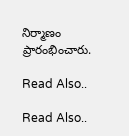నిర్మాణం ప్రారంభించారు.

Read Also..

Read Also..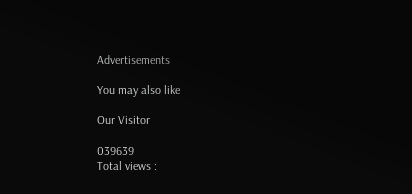Advertisements

You may also like

Our Visitor

039639
Total views :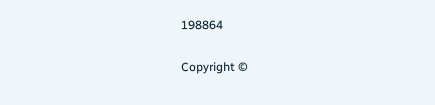198864

Copyright ©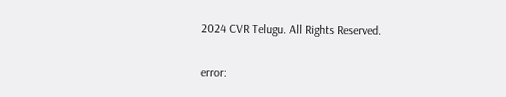2024 CVR Telugu. All Rights Reserved.

error: